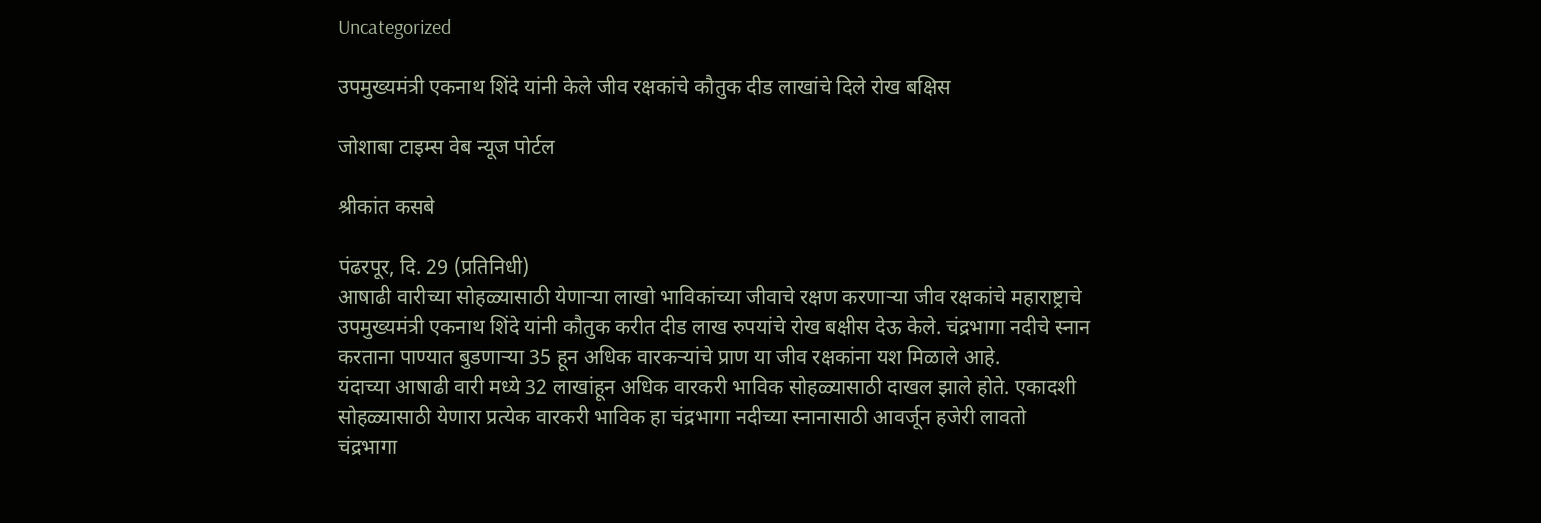Uncategorized

उपमुख्यमंत्री एकनाथ शिंदे यांनी केले जीव रक्षकांचे कौतुक दीड लाखांचे दिले रोख बक्षिस

जोशाबा टाइम्स वेब न्यूज पोर्टल

श्रीकांत कसबे

पंढरपूर, दि. 29 (प्रतिनिधी)
आषाढी वारीच्या सोहळ्यासाठी येणाऱ्या लाखो भाविकांच्या जीवाचे रक्षण करणाऱ्या जीव रक्षकांचे महाराष्ट्राचे उपमुख्यमंत्री एकनाथ शिंदे यांनी कौतुक करीत दीड लाख रुपयांचे रोख बक्षीस देऊ केले. चंद्रभागा नदीचे स्नान करताना पाण्यात बुडणाऱ्या 35 हून अधिक वारकऱ्यांचे प्राण या जीव रक्षकांना यश मिळाले आहे.
यंदाच्या आषाढी वारी मध्ये 32 लाखांहून अधिक वारकरी भाविक सोहळ्यासाठी दाखल झाले होते. एकादशी सोहळ्यासाठी येणारा प्रत्येक वारकरी भाविक हा चंद्रभागा नदीच्या स्नानासाठी आवर्जून हजेरी लावतो
चंद्रभागा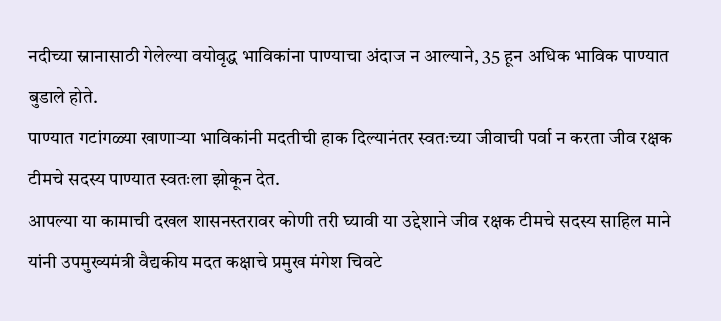नदीच्या स्नानासाठी गेलेल्या वयोवृद्ध भाविकांना पाण्याचा अंदाज न आल्याने, 35 हून अधिक भाविक पाण्यात बुडाले होते.
पाण्यात गटांगळ्या खाणाऱ्या भाविकांनी मदतीची हाक दिल्यानंतर स्वतःच्या जीवाची पर्वा न करता जीव रक्षक टीमचे सदस्य पाण्यात स्वतःला झोकून देत.
आपल्या या कामाची दखल शासनस्तरावर कोणी तरी घ्यावी या उद्देशाने जीव रक्षक टीमचे सदस्य साहिल माने यांनी उपमुख्यमंत्री वैद्यकीय मदत कक्षाचे प्रमुख मंगेश चिवटे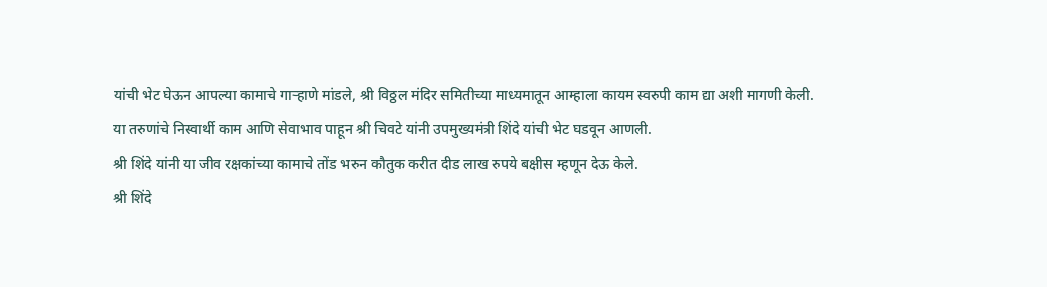यांची भेट घेऊन आपल्या कामाचे गाऱ्हाणे मांडले, श्री विठ्ठल मंदिर समितीच्या माध्यमातून आम्हाला कायम स्वरुपी काम द्या अशी मागणी केली.
या तरुणांचे निस्वार्थी काम आणि सेवाभाव पाहून श्री चिवटे यांनी उपमुख्यमंत्री शिंदे यांची भेट घडवून आणली.
श्री शिंदे यांनी या जीव रक्षकांच्या कामाचे तोंड भरुन कौतुक करीत दीड लाख रुपये बक्षीस म्हणून देऊ केले.
श्री शिंदे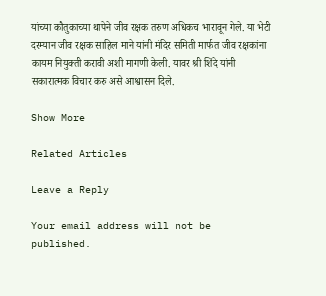यांच्या कौतुकाच्या थापेने जीव रक्षक तरुण अधिकच भारावून गेले. या भेटी दरम्यान जीव रक्षक साहिल माने यांनी मंदिर समिती मार्फत जीव रक्षकांना कायम नियुक्ती करावी अशी मागणी केली. यावर श्री शिंदे यांनी सकारात्मक विचार करु असे आश्वासन दिले.

Show More

Related Articles

Leave a Reply

Your email address will not be published.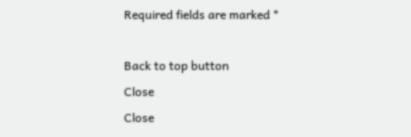Required fields are marked *

Back to top button
Close
Close